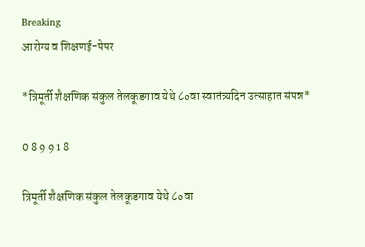Breaking
आरोग्य व शिक्षणई-पेपर

*त्रिमूर्ती शैक्षणिक संकुल तेलकूडगाव येथे ८०वा स्वातंत्र्यदिन उत्साहात संपन्न*

0 8 9 9 1 8

त्रिमूर्ती शैक्षणिक संकुल तेलकूडगाव येथे ८०वा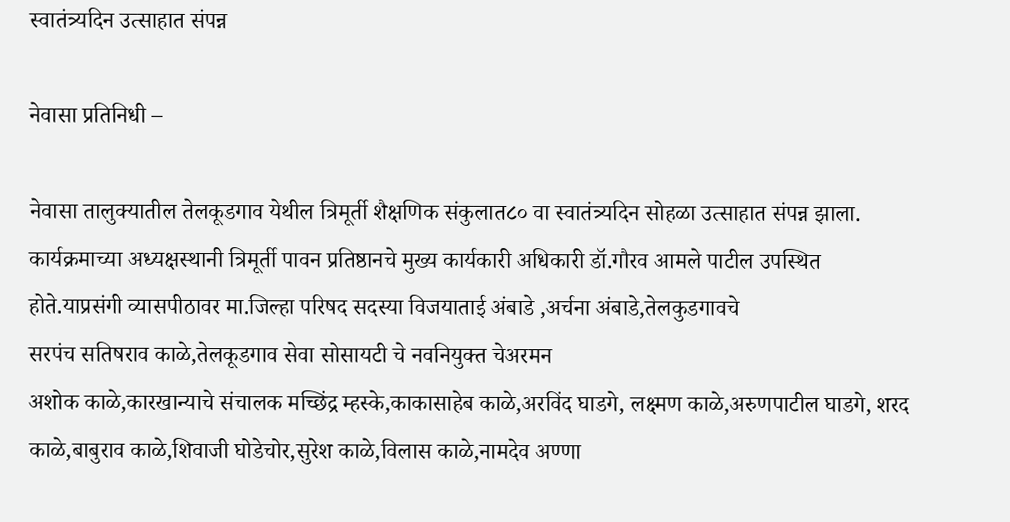स्वातंत्र्यदिन उत्साहात संपन्न

नेवासा प्रतिनिधी –

नेवासा तालुक्यातील तेलकूडगाव येथील त्रिमूर्ती शैक्षणिक संकुलात८० वा स्वातंत्र्यदिन सोहळा उत्साहात संपन्न झाला. कार्यक्रमाच्या अध्यक्षस्थानी त्रिमूर्ती पावन प्रतिष्ठानचे मुख्य कार्यकारी अधिकारी डॉ.गौरव आमले पाटील उपस्थित होते.याप्रसंगी व्यासपीठावर मा.जिल्हा परिषद सदस्या विजयाताई अंबाडे ,अर्चना अंबाडे,तेलकुडगावचे
सरपंच सतिषराव काळे,तेलकूडगाव सेवा सोसायटी चे नवनियुक्त चेअरमन
अशोक काळे,कारखान्याचे संचालक मच्छिंद्र म्हस्के,काकासाहेब काळे,अरविंद घाडगे, लक्ष्मण काळे,अरुणपाटील घाडगे, शरद काळे,बाबुराव काळे,शिवाजी घोडेचोर,सुरेश काळे,विलास काळे,नामदेव अण्णा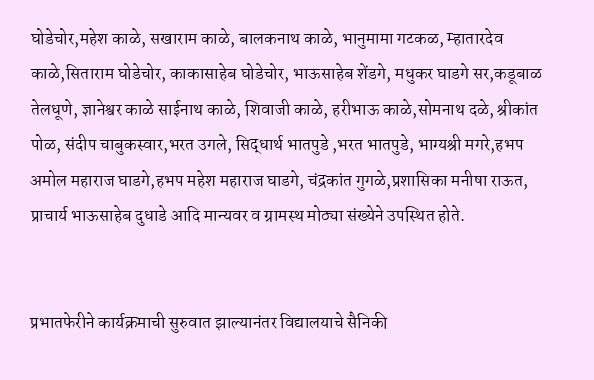घोडेचोर,महेश काळे, सखाराम काळे, बालकनाथ काळे, भानुमामा गटकळ, म्हातारदेव काळे,सिताराम घोडेचोर, काकासाहेब घोडेचोर, भाऊसाहेब शेंडगे, मधुकर घाडगे सर,कडूबाळ तेलधूणे, ज्ञानेश्वर काळे साईनाथ काळे, शिवाजी काळे, हरीभाऊ काळे,सोमनाथ दळे, श्रीकांत पोळ, संदीप चाबुकस्वार,भरत उगले, सिद्धार्थ भातपुडे ,भरत भातपुडे, भाग्यश्री मगरे,हभप अमोल महाराज घाडगे,हभप महेश महाराज घाडगे, चंद्रकांत गुगळे,प्रशासिका मनीषा राऊत, प्राचार्य भाऊसाहेब दुधाडे आदि मान्यवर व ग्रामस्थ मोठ्या संख्येने उपस्थित होते.


प्रभातफेरीने कार्यक्रमाची सुरुवात झाल्यानंतर विद्यालयाचे सैनिकी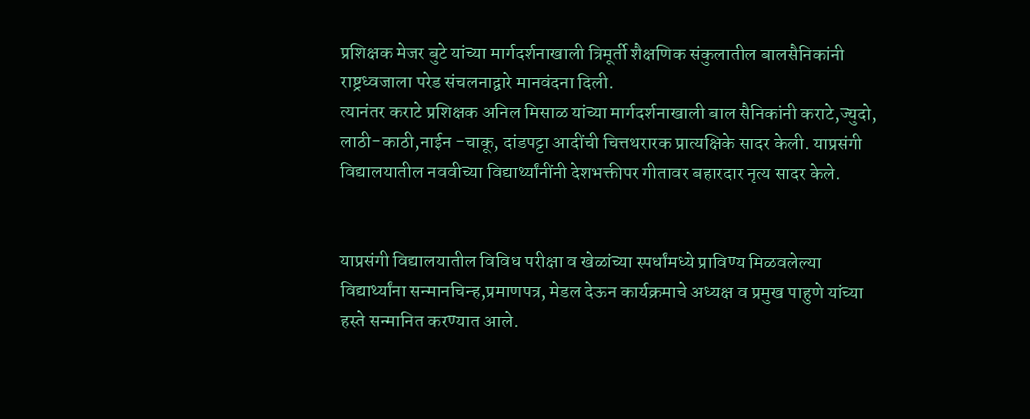प्रशिक्षक मेजर बुटे यांच्या मार्गदर्शनाखाली त्रिमूर्ती शैक्षणिक संकुलातील बालसैनिकांनी राष्ट्रध्वजाला परेड संचलनाद्वारे मानवंदना दिली.
त्यानंतर कराटे प्रशिक्षक अनिल मिसाळ यांच्या मार्गदर्शनाखाली बाल सैनिकांनी कराटे,ज्युदो, लाठी-काठी,नाईन -चाकू, दांडपट्टा आदींची चित्तथरारक प्रात्यक्षिके सादर केली. याप्रसंगी विद्यालयातील नववीच्या विद्यार्थ्यांनींनी देशभक्तीपर गीतावर बहारदार नृत्य सादर केले.


याप्रसंगी विद्यालयातील विविध परीक्षा व खेळांच्या स्पर्धांमध्ये प्राविण्य मिळवलेल्या विद्यार्थ्यांना सन्मानचिन्ह,प्रमाणपत्र, मेडल देऊन कार्यक्रमाचे अध्यक्ष व प्रमुख पाहुणे यांच्या हस्ते सन्मानित करण्यात आले.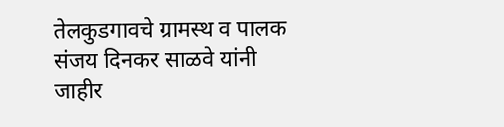तेलकुडगावचे ग्रामस्थ व पालक संजय दिनकर साळवे यांनी जाहीर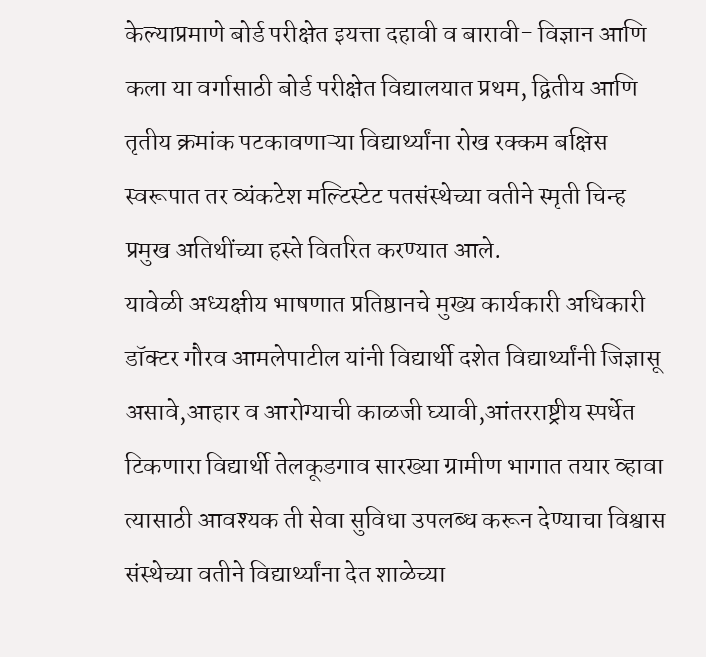केल्याप्रमाणे बोर्ड परीक्षेत इयत्ता दहावी व बारावी- विज्ञान आणि कला या वर्गासाठी बोर्ड परीक्षेत विद्यालयात प्रथम, द्वितीय आणि तृतीय क्रमांक पटकावणाऱ्या विद्यार्थ्यांना रोख रक्कम बक्षिस स्वरूपात तर व्यंकटेश मल्टिस्टेट पतसंस्थेच्या वतीने स्मृती चिन्ह प्रमुख अतिथींच्या हस्ते वितरित करण्यात आले.
यावेळी अध्यक्षीय भाषणात प्रतिष्ठानचे मुख्य कार्यकारी अधिकारी डॉक्टर गौरव आमलेपाटील यांनी विद्यार्थी दशेत विद्यार्थ्यांनी जिज्ञासू असावे,आहार व आरोग्याची काळजी घ्यावी,आंतरराष्ट्रीय स्पर्धेत टिकणारा विद्यार्थी तेलकूडगाव सारख्या ग्रामीण भागात तयार व्हावा त्यासाठी आवश्यक ती सेवा सुविधा उपलब्ध करून देण्याचा विश्वास संस्थेच्या वतीने विद्यार्थ्यांना देत शाळेच्या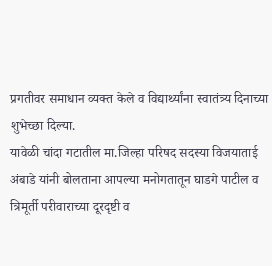प्रगतीवर समाधान व्यक्त केले व विद्यार्थ्यांना स्वातंत्र्य दिनाच्या शुभेच्छा दिल्या.
यावेळी चांदा गटातील मा.जिल्हा परिषद सदस्या विजयाताई अंबाडे यांनी बोलताना आपल्या मनोगतातून घाडगे पाटील व त्रिमूर्ती परीवाराच्या दूरदृष्टी व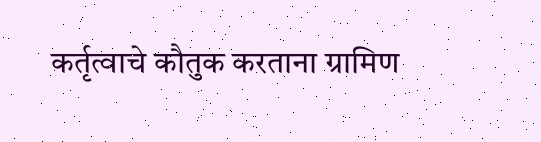कर्तृत्वाचे कौतुक करताना ग्रामिण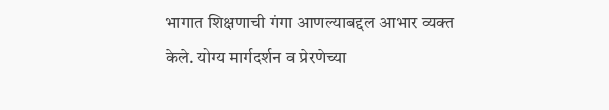भागात शिक्षणाची गंगा आणल्याबद्दल आभार व्यक्त केले. योग्य मार्गदर्शन व प्रेरणेच्या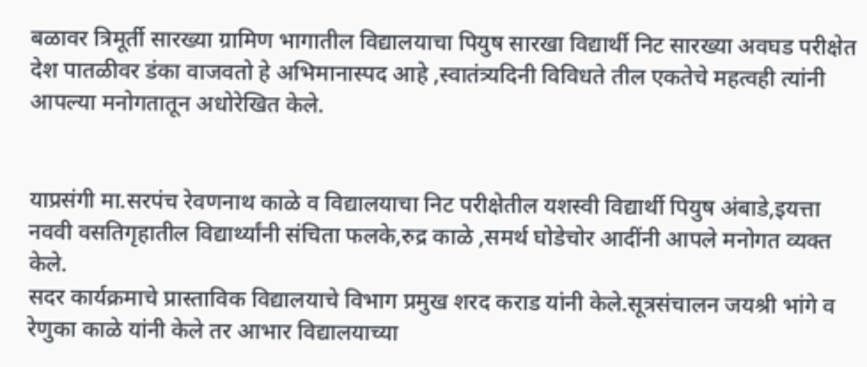बळावर त्रिमूर्ती सारख्या ग्रामिण भागातील विद्यालयाचा पियुष सारखा विद्यार्थी निट सारख्या अवघड परीक्षेत देश पातळीवर डंका वाजवतो हे अभिमानास्पद आहे ,स्वातंत्र्यदिनी विविधते तील एकतेचे महत्वही त्यांनी आपल्या मनोगतातून अधोरेखित केले.


याप्रसंगी मा.सरपंच रेवणनाथ काळे व विद्यालयाचा निट परीक्षेतील यशस्वी विद्यार्थी पियुष अंबाडे,इयत्ता नववी वसतिगृहातील विद्यार्थ्यांनी संचिता फलके,रुद्र काळे ,समर्थ घोडेचोर आदींनी आपले मनोगत व्यक्त केले.
सदर कार्यक्रमाचे प्रास्ताविक विद्यालयाचे विभाग प्रमुख शरद कराड यांनी केले.सूत्रसंचालन जयश्री भांगे व रेणुका काळे यांनी केले तर आभार विद्यालयाच्या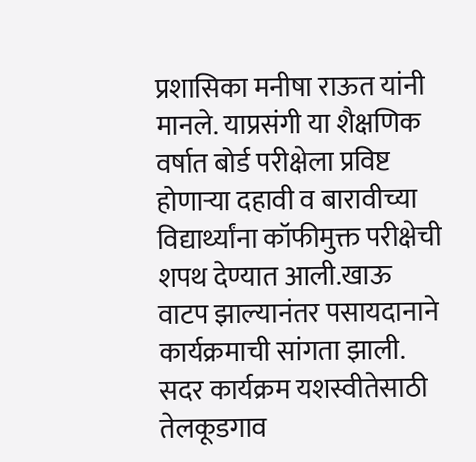प्रशासिका मनीषा राऊत यांनी मानले. याप्रसंगी या शैक्षणिक वर्षात बोर्ड परीक्षेला प्रविष्ट होणाऱ्या दहावी व बारावीच्या विद्यार्थ्यांना कॉफीमुक्त परीक्षेची शपथ देण्यात आली.खाऊ वाटप झाल्यानंतर पसायदानाने कार्यक्रमाची सांगता झाली.
सदर कार्यक्रम यशस्वीतेसाठी तेलकूडगाव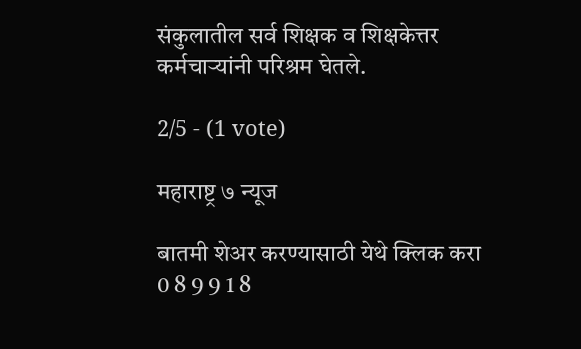संकुलातील सर्व शिक्षक व शिक्षकेत्तर कर्मचाऱ्यांनी परिश्रम घेतले.

2/5 - (1 vote)

महाराष्ट्र ७ न्यूज

बातमी शेअर करण्यासाठी येथे क्लिक करा
0 8 9 9 1 8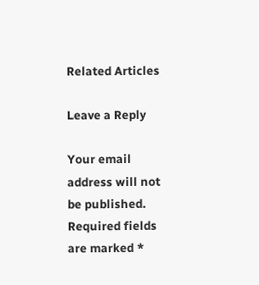Related Articles

Leave a Reply

Your email address will not be published. Required fields are marked *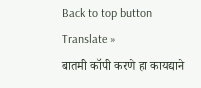Back to top button
Translate »
बातमी कॉपी करणे हा कायद्याने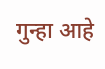गुन्हा आहे